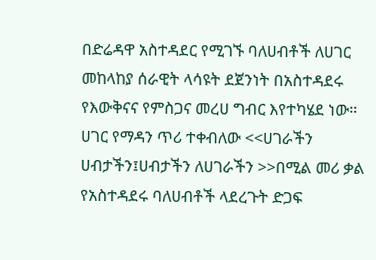በድሬዳዋ አስተዳደር የሚገኙ ባለሀብቶች ለሀገር መከላከያ ሰራዊት ላሳዩት ደጀንነት በአስተዳደሩ የእውቅናና የምስጋና መረሀ ግብር እየተካሄደ ነው። ሀገር የማዳን ጥሪ ተቀብለው <<ሀገራችን ሀብታችን፤ሀብታችን ለሀገራችን >>በሚል መሪ ቃል የአስተዳደሩ ባለሀብቶች ላደረጉት ድጋፍ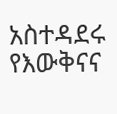አስተዳደሩ የእውቅናና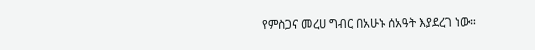የምስጋና መረሀ ግብር በአሁኑ ሰአዓት እያደረገ ነው።